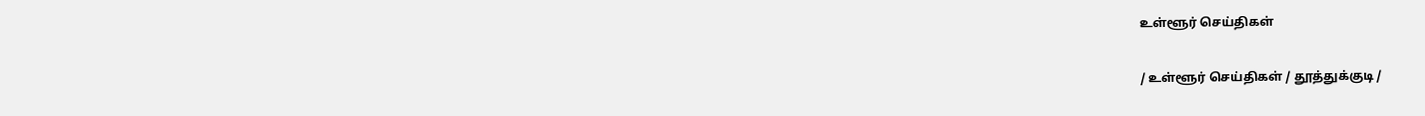உள்ளூர் செய்திகள்

/ உள்ளூர் செய்திகள் / தூத்துக்குடி /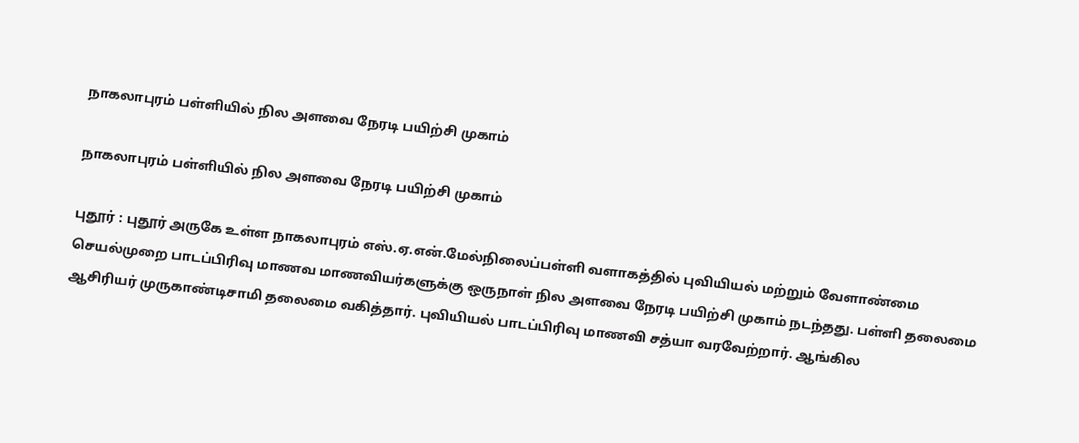நாகலாபுரம் பள்ளியில் நில அளவை நேரடி பயிற்சி முகாம்

நாகலாபுரம் பள்ளியில் நில அளவை நேரடி பயிற்சி முகாம்

புதூர் : புதூர் அருகே உள்ள நாகலாபுரம் எஸ்.ஏ.என்.மேல்நிலைப்பள்ளி வளாகத்தில் புவியியல் மற்றும் வேளாண்மை செயல்முறை பாடப்பிரிவு மாணவ மாணவியர்களுக்கு ஒருநாள் நில அளவை நேரடி பயிற்சி முகாம் நடந்தது. பள்ளி தலைமை ஆசிரியர் முருகாண்டிசாமி தலைமை வகித்தார். புவியியல் பாடப்பிரிவு மாணவி சத்யா வரவேற்றார். ஆங்கில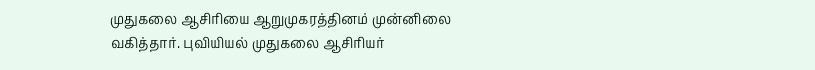முதுகலை ஆசிரியை ஆறுமுகரத்தினம் முன்னிலை வகித்தார். புவியியல் முதுகலை ஆசிரியர்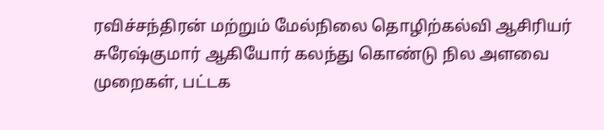ரவிச்சந்திரன் மற்றும் மேல்நிலை தொழிற்கல்வி ஆசிரியர் சுரேஷ்குமார் ஆகியோர் கலந்து கொண்டு நில அளவை முறைகள், பட்டக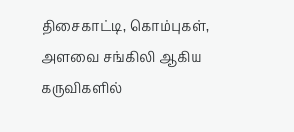திசைகாட்டி, கொம்புகள், அளவை சங்கிலி ஆகிய கருவிகளில்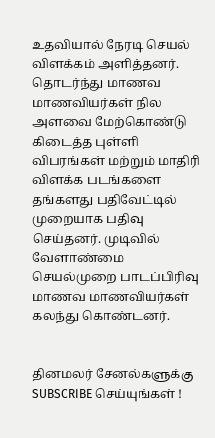உதவியால் நேரடி செயல் விளக்கம் அளித்தனர். தொடர்ந்து மாணவ மாணவியர்கள் நில அளவை மேற்கொண்டு கிடைத்த புள்ளி விபரங்கள் மற்றும் மாதிரி விளக்க படங்களை தங்களது பதிவேட்டில் முறையாக பதிவு செய்தனர். முடிவில் வேளாண்மை செயல்முறை பாடப்பிரிவு மாணவ மாணவியர்கள் கலந்து கொண்டனர்.


தினமலர் சேனல்களுக்கு SUBSCRIBE செய்யுங்கள் !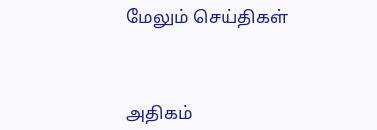மேலும் செய்திகள்



அதிகம்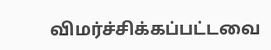விமர்ச்சிக்கப்பட்டவை